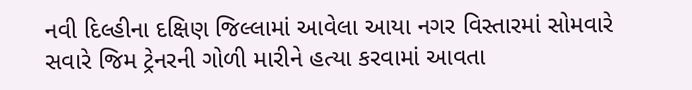નવી દિલ્હીના દક્ષિણ જિલ્લામાં આવેલા આયા નગર વિસ્તારમાં સોમવારે સવારે જિમ ટ્રેનરની ગોળી મારીને હત્યા કરવામાં આવતા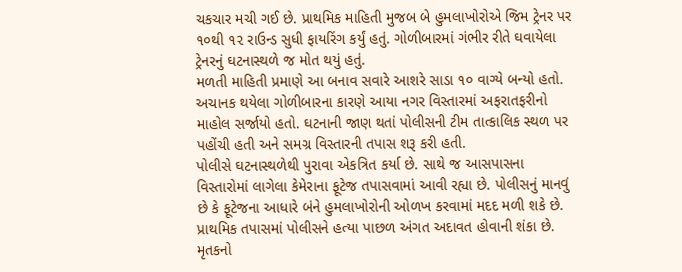ચકચાર મચી ગઈ છે. પ્રાથમિક માહિતી મુજબ બે હુમલાખોરોએ જિમ ટ્રેનર પર ૧૦થી ૧૨ રાઉન્ડ સુધી ફાયરિંગ કર્યું હતું. ગોળીબારમાં ગંભીર રીતે ઘવાયેલા ટ્રેનરનું ઘટનાસ્થળે જ મોત થયું હતું.
મળતી માહિતી પ્રમાણે આ બનાવ સવારે આશરે સાડા ૧૦ વાગ્યે બન્યો હતો. અચાનક થયેલા ગોળીબારના કારણે આયા નગર વિસ્તારમાં અફરાતફરીનો માહોલ સર્જાયો હતો. ઘટનાની જાણ થતાં પોલીસની ટીમ તાત્કાલિક સ્થળ પર પહોંચી હતી અને સમગ્ર વિસ્તારની તપાસ શરૂ કરી હતી.
પોલીસે ઘટનાસ્થળેથી પુરાવા એકત્રિત કર્યા છે. સાથે જ આસપાસના વિસ્તારોમાં લાગેલા કેમેરાના ફૂટેજ તપાસવામાં આવી રહ્યા છે. પોલીસનું માનવું છે કે ફૂટેજના આધારે બંને હુમલાખોરોની ઓળખ કરવામાં મદદ મળી શકે છે. પ્રાથમિક તપાસમાં પોલીસને હત્યા પાછળ અંગત અદાવત હોવાની શંકા છે. મૃતકનો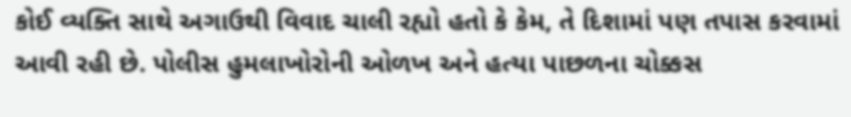કોઈ વ્યક્તિ સાથે અગાઉથી વિવાદ ચાલી રહ્યો હતો કે કેમ, તે દિશામાં પણ તપાસ કરવામાં આવી રહી છે. પોલીસ હુમલાખોરોની ઓળખ અને હત્યા પાછળના ચોક્કસ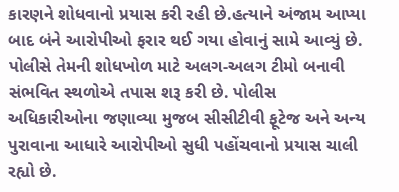કારણને શોધવાનો પ્રયાસ કરી રહી છે.હત્યાને અંજામ આપ્યા બાદ બંને આરોપીઓ ફરાર થઈ ગયા હોવાનું સામે આવ્યું છે. પોલીસે તેમની શોધખોળ માટે અલગ-અલગ ટીમો બનાવી સંભવિત સ્થળોએ તપાસ શરૂ કરી છે. પોલીસ અધિકારીઓના જણાવ્યા મુજબ સીસીટીવી ફૂટેજ અને અન્ય પુરાવાના આધારે આરોપીઓ સુધી પહોંચવાનો પ્રયાસ ચાલી રહ્યો છે.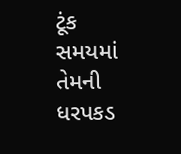ટૂંક સમયમાં તેમની ધરપકડ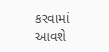કરવામાં આવશે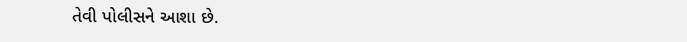તેવી પોલીસને આશા છે.